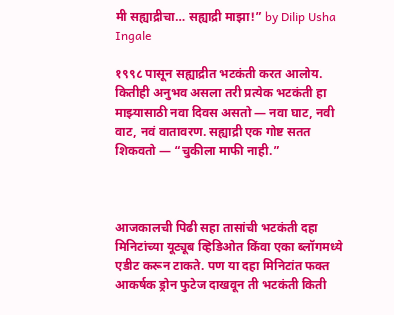मी सह्याद्रीचा… सह्याद्री माझा!” by Dilip Usha Ingale

१९९८ पासून सह्याद्रीत भटकंती करत आलोय. कितीही अनुभव असला तरी प्रत्येक भटकंती हा माझ्यासाठी नवा दिवस असतो — नवा घाट, नवी वाट, नवं वातावरण. सह्याद्री एक गोष्ट सतत शिकवतो — “चुकीला माफी नाही.”



आजकालची पिढी सहा तासांची भटकंती दहा मिनिटांच्या यूट्यूब व्हिडिओत किंवा एका ब्लॉगमध्ये एडीट करून टाकते. पण या दहा मिनिटांत फक्त आकर्षक ड्रोन फुटेज दाखवून ती भटकंती किती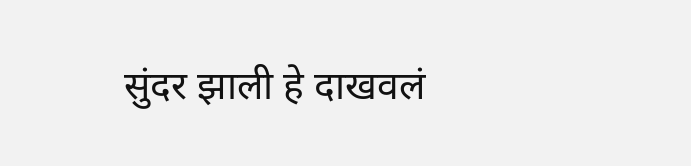सुंदर झाली हे दाखवलं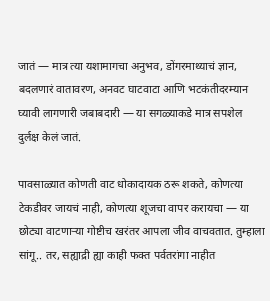जातं — मात्र त्या यशामागचा अनुभव, डोंगरमाथ्याचं ज्ञान, बदलणारं वातावरण, अनवट घाटवाटा आणि भटकंतीदरम्यान घ्यावी लागणारी जबाबदारी — या सगळ्याकडे मात्र सपशेल दुर्लक्ष केलं जातं.

पावसाळ्यात कोणती वाट धोकादायक ठरू शकते, कोणत्या टेकडीवर जायचं नाही, कोणत्या शूजचा वापर करायचा — या छोट्या वाटणाऱ्या गोष्टीच खरंतर आपला जीव वाचवतात. तुम्हाला सांगू.. तर, सह्याद्री ह्या काही फक्त पर्वतरांगा नाहीत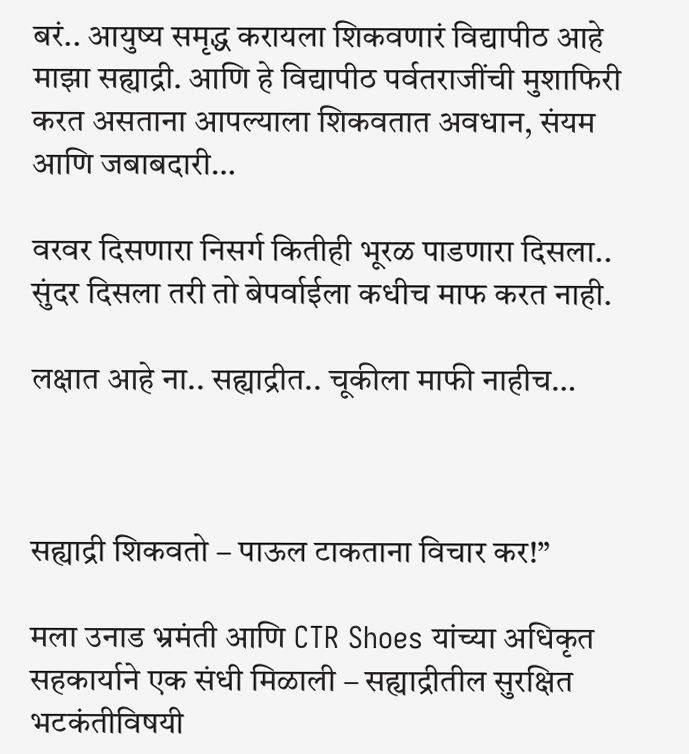बरं.. आयुष्य समृद्ध करायला शिकवणारं विद्यापीठ आहे माझा सह्याद्री. आणि हे विद्यापीठ पर्वतराजींची मुशाफिरी करत असताना आपल्याला शिकवतात अवधान, संयम आणि जबाबदारी…

वरवर दिसणारा निसर्ग कितीही भूरळ पाडणारा दिसला.. सुंदर दिसला तरी तो बेपर्वाईला कधीच माफ करत नाही.

लक्षात आहे ना.. सह्याद्रीत.. चूकीला माफी नाहीच…



सह्याद्री शिकवतो – पाऊल टाकताना विचार कर!”

मला उनाड भ्रमंती आणि CTR Shoes यांच्या अधिकृत सहकार्याने एक संधी मिळाली – सह्याद्रीतील सुरक्षित भटकंतीविषयी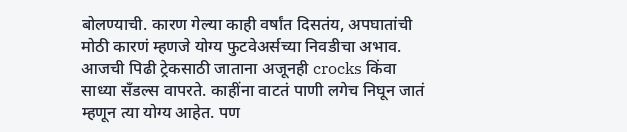बोलण्याची. कारण गेल्या काही वर्षांत दिसतंय, अपघातांची मोठी कारणं म्हणजे योग्य फुटवेअर्सच्या निवडीचा अभाव. आजची पिढी ट्रेकसाठी जाताना अजूनही crocks किंवा साध्या सॅंडल्स वापरते. काहींना वाटतं पाणी लगेच निघून जातं म्हणून त्या योग्य आहेत. पण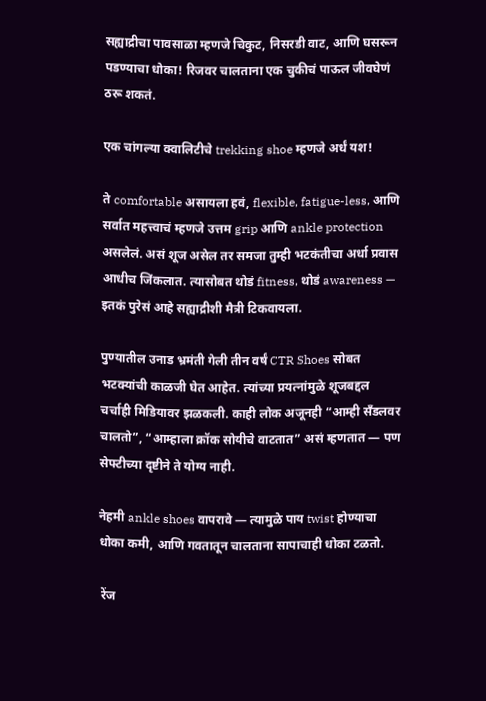सह्याद्रीचा पावसाळा म्हणजे चिकुट, निसरडी वाट, आणि घसरून पडण्याचा धोका! रिजवर चालताना एक चुकीचं पाऊल जीवघेणं ठरू शकतं.

एक चांगल्या क्वालिटीचे trekking shoe म्हणजे अर्धं यश!

ते comfortable असायला हवं, flexible, fatigue-less, आणि सर्वात महत्त्वाचं म्हणजे उत्तम grip आणि ankle protection असलेलं. असं शूज असेल तर समजा तुम्ही भटकंतीचा अर्धा प्रवास आधीच जिंकलात. त्यासोबत थोडं fitness, थोडं awareness — इतकं पुरेसं आहे सह्याद्रीशी मैत्री टिकवायला.

पुण्यातील उनाड भ्रमंती गेली तीन वर्षं CTR Shoes सोबत भटक्यांची काळजी घेत आहेत. त्यांच्या प्रयत्नांमुळे शूजबद्दल चर्चाही मिडियावर झळकली. काही लोक अजूनही “आम्ही सॅंडलवर चालतो”, “आम्हाला क्रॉक सोयीचे वाटतात” असं म्हणतात — पण सेफ्टीच्या दृष्टीने ते योग्य नाही.

नेहमी ankle shoes वापरावे — त्यामुळे पाय twist होण्याचा धोका कमी, आणि गवतातून चालताना सापाचाही धोका टळतो.

 रेंज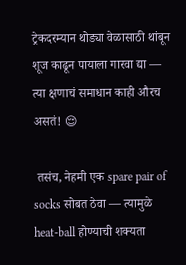ट्रेकदरम्यान थोड्या वेळासाठी थांबून शूज काढून पायाला गारवा द्या — त्या क्षणाचं समाधान काही औरच असतं! 😌

 तसंच, नेहमी एक spare pair of socks सोबत ठेवा — त्यामुळे heat-ball होण्याची शक्यता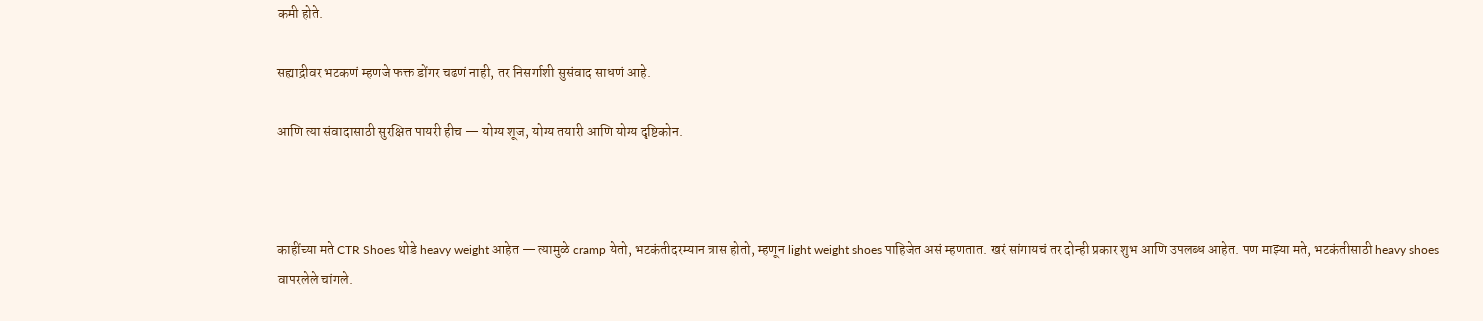कमी होते.

सह्याद्रीवर भटकणं म्हणजे फक्त डोंगर चढणं नाही, तर निसर्गाशी सुसंवाद साधणं आहे.

आणि त्या संवादासाठी सुरक्षित पायरी हीच — योग्य शूज, योग्य तयारी आणि योग्य दृष्टिकोन.



काहींच्या मते CTR Shoes थोडे heavy weight आहेत — त्यामुळे cramp येतो, भटकंतीदरम्यान त्रास होतो, म्हणून light weight shoes पाहिजेत असं म्हणतात. खरं सांगायचं तर दोन्ही प्रकार शुभ आणि उपलब्ध आहेत. पण माझ्या मते, भटकंतीसाठी heavy shoes वापरलेले चांगले.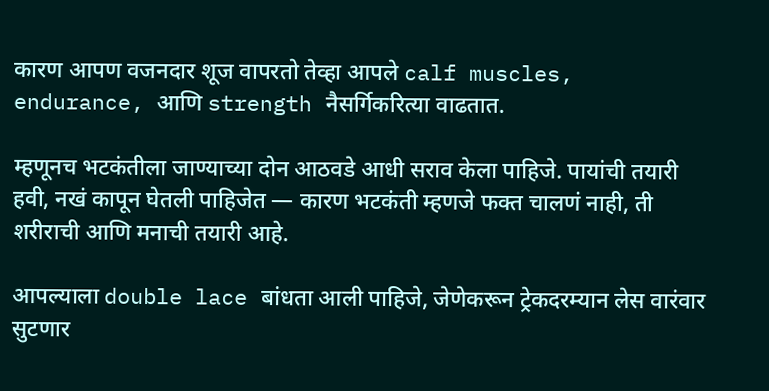कारण आपण वजनदार शूज वापरतो तेव्हा आपले calf muscles, endurance, आणि strength नैसर्गिकरित्या वाढतात.

म्हणूनच भटकंतीला जाण्याच्या दोन आठवडे आधी सराव केला पाहिजे. पायांची तयारी हवी, नखं कापून घेतली पाहिजेत — कारण भटकंती म्हणजे फक्त चालणं नाही, ती शरीराची आणि मनाची तयारी आहे.

आपल्याला double lace बांधता आली पाहिजे, जेणेकरून ट्रेकदरम्यान लेस वारंवार सुटणार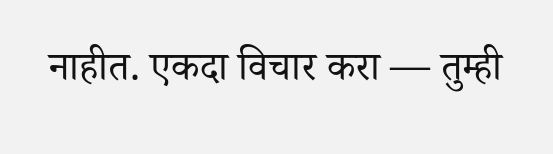नाहीत. एकदा विचार करा — तुम्ही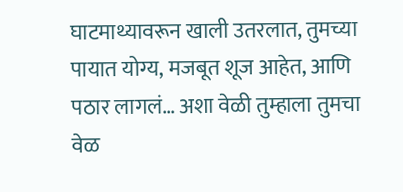घाटमाथ्यावरून खाली उतरलात, तुमच्या पायात योग्य, मजबूत शूज आहेत, आणि पठार लागलं… अशा वेळी तुम्हाला तुमचा वेळ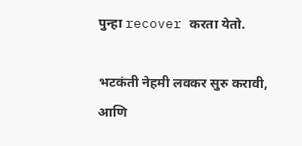पुन्हा recover करता येतो.

भटकंती नेहमी लवकर सुरु करावी, आणि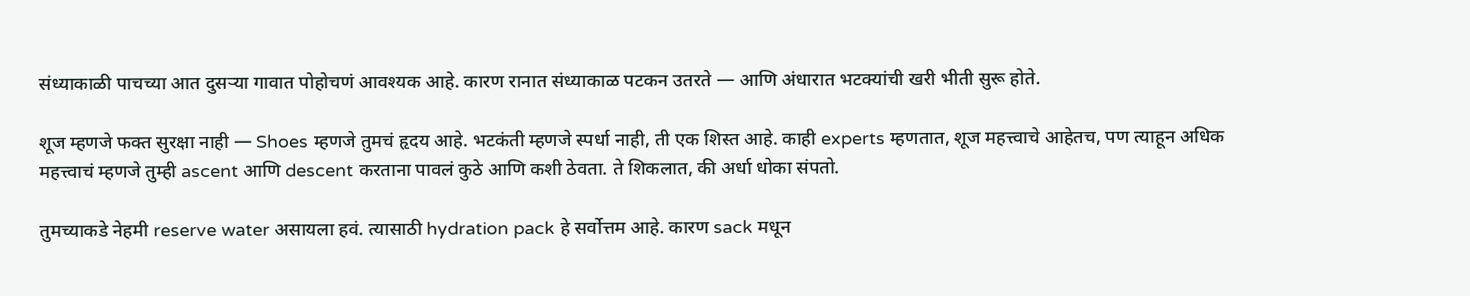संध्याकाळी पाचच्या आत दुसऱ्या गावात पोहोचणं आवश्यक आहे. कारण रानात संध्याकाळ पटकन उतरते — आणि अंधारात भटक्यांची खरी भीती सुरू होते.

शूज म्हणजे फक्त सुरक्षा नाही — Shoes म्हणजे तुमचं हृदय आहे. भटकंती म्हणजे स्पर्धा नाही, ती एक शिस्त आहे. काही experts म्हणतात, शूज महत्त्वाचे आहेतच, पण त्याहून अधिक महत्त्वाचं म्हणजे तुम्ही ascent आणि descent करताना पावलं कुठे आणि कशी ठेवता. ते शिकलात, की अर्धा धोका संपतो.

तुमच्याकडे नेहमी reserve water असायला हवं. त्यासाठी hydration pack हे सर्वोत्तम आहे. कारण sack मधून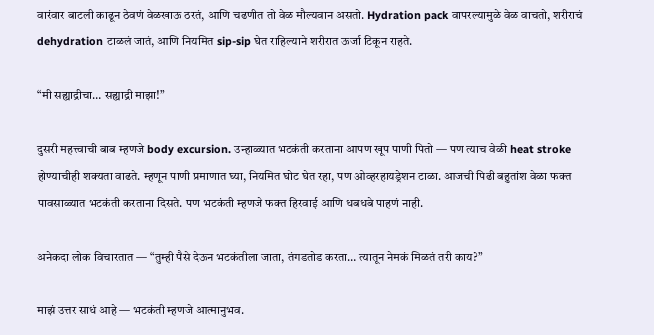वारंवार बाटली काढून ठेवणं वेळखाऊ ठरतं, आणि चढणीत तो वेळ मौल्यवान असतो. Hydration pack वापरल्यामुळे वेळ वाचतो, शरीराचं dehydration टाळलं जातं, आणि नियमित sip-sip घेत राहिल्याने शरीरात ऊर्जा टिकून राहते.

“मी सह्याद्रीचा… सह्याद्री माझा!”

दुसरी महत्त्वाची बाब म्हणजे body excursion. उन्हाळ्यात भटकंती करताना आपण खूप पाणी पितो — पण त्याच वेळी heat stroke होण्याचीही शक्यता वाढते. म्हणून पाणी प्रमाणात घ्या, नियमित घोट घेत रहा, पण ओव्हरहायड्रेशन टाळा. आजची पिढी बहुतांश वेळा फक्त पावसाळ्यात भटकंती करताना दिसते. पण भटकंती म्हणजे फक्त हिरवाई आणि धबधबे पाहणं नाही.

अनेकदा लोक विचारतात — “तुम्ही पैसे देऊन भटकंतीला जाता, तंगडतोड करता… त्यातून नेमकं मिळतं तरी काय?”

माझं उत्तर साधं आहे — भटकंती म्हणजे आत्मानुभव.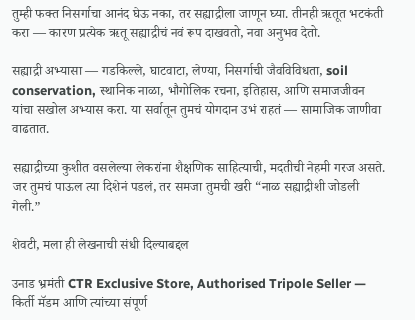तुम्ही फक्त निसर्गाचा आनंद घेऊ नका, तर सह्याद्रीला जाणून घ्या. तीनही ऋतूत भटकंती करा — कारण प्रत्येक ऋतू सह्याद्रीचं नवं रूप दाखवतो, नवा अनुभव देतो.

सह्याद्री अभ्यासा — गडकिल्ले, घाटवाटा, लेण्या, निसर्गाची जैवविविधता, soil conservation, स्थानिक नाळा, भौगोलिक रचना, इतिहास, आणि समाजजीवन यांचा सखोल अभ्यास करा. या सर्वातून तुमचं योगदान उभं राहतं — सामाजिक जाणीवा वाढतात.

सह्याद्रीच्या कुशीत वसलेल्या लेकरांना शैक्षणिक साहित्याची, मदतीची नेहमी गरज असते. जर तुमचं पाऊल त्या दिशेनं पडलं, तर समजा तुमची खरी “नाळ सह्याद्रीशी जोडली गेली.”

शेवटी, मला ही लेखनाची संधी दिल्याबद्दल

उनाड भ्रमंती CTR Exclusive Store, Authorised Tripole Seller — किर्ती मॅडम आणि त्यांच्या संपूर्ण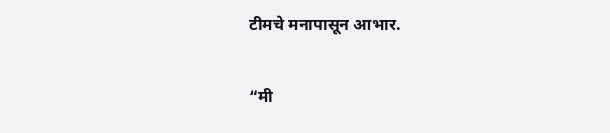टीमचे मनापासून आभार.

“मी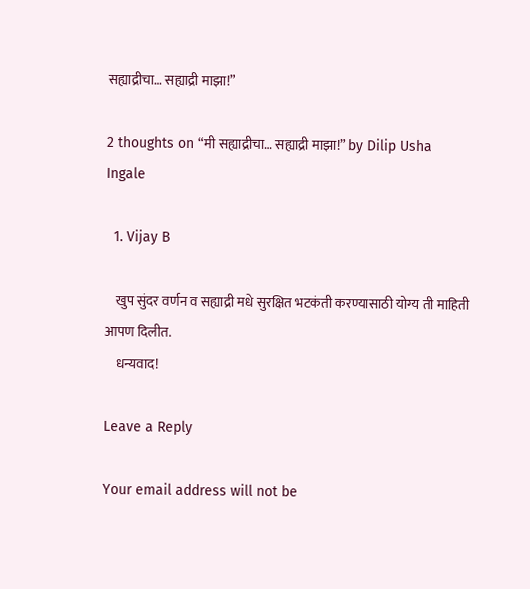सह्याद्रीचा… सह्याद्री माझा!”

2 thoughts on “मी सह्याद्रीचा… सह्याद्री माझा!” by Dilip Usha Ingale

  1. Vijay B

    खुप सुंदर वर्णन व सह्याद्री मधे सुरक्षित भटकंती करण्यासाठी योग्य ती माहिती आपण दिलीत.
    धन्यवाद!

Leave a Reply

Your email address will not be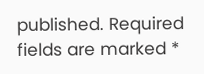published. Required fields are marked *